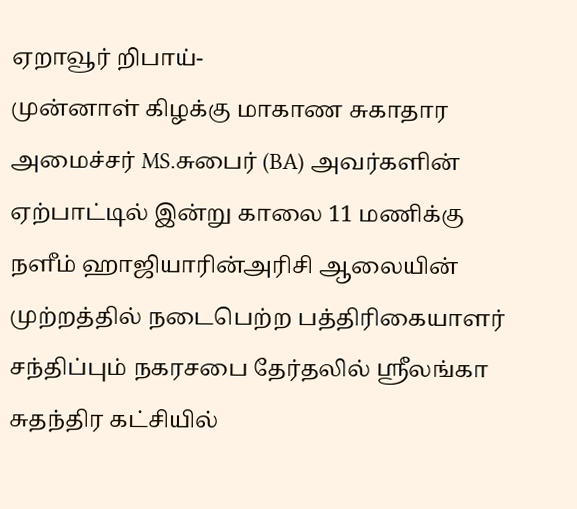ஏறாவூர் றிபாய்-
முன்னாள் கிழக்கு மாகாண சுகாதார அமைச்சர் MS.சுபைர் (BA) அவர்களின் ஏற்பாட்டில் இன்று காலை 11 மணிக்கு நளீம் ஹாஜியாரின்அரிசி ஆலையின் முற்றத்தில் நடைபெற்ற பத்திரிகையாளர் சந்திப்பும் நகரசபை தேர்தலில் ஸ்ரீலங்கா சுதந்திர கட்சியில்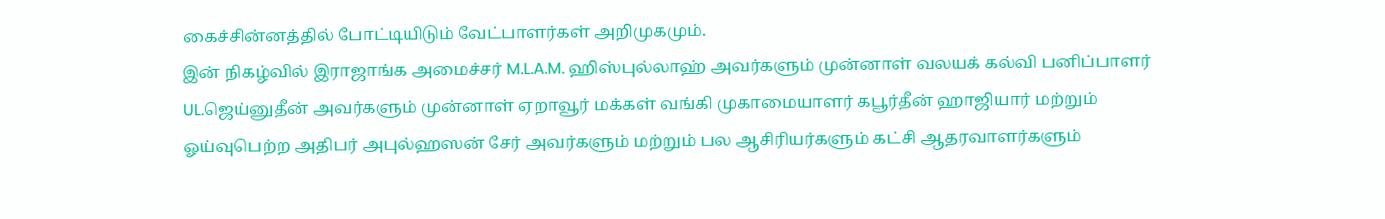கைச்சின்னத்தில் போட்டியிடும் வேட்பாளர்கள் அறிமுகமும்.
இன் நிகழ்வில் இராஜாங்க அமைச்சர் M.L.A.M. ஹிஸ்புல்லாஹ் அவர்களும் முன்னாள் வலயக் கல்வி பனிப்பாளர் UL.ஜெய்னுதீன் அவர்களும் முன்னாள் ஏறாவூர் மக்கள் வங்கி முகாமையாளர் கபூர்தீன் ஹாஜியார் மற்றும் ஓய்வுபெற்ற அதிபர் அபுல்ஹஸன் சேர் அவர்களும் மற்றும் பல ஆசிரியர்களும் கட்சி ஆதரவாளர்களும்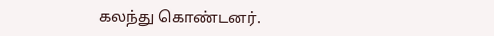கலந்து கொண்டனர்.